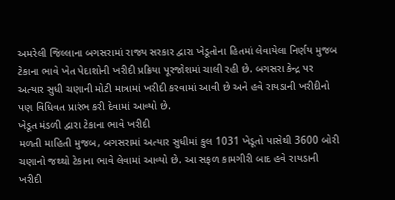અમરેલી જિલ્લાના બગસરામાં રાજ્ય સરકાર દ્વારા ખેડૂતોના હિતમાં લેવાયેલા નિર્ણય મુજબ ટેકાના ભાવે ખેત પેદાશોની ખરીદી પ્રક્રિયા પૂરજોશમાં ચાલી રહી છે. બગસરા કેન્દ્ર પર અત્યાર સુધી ચણાની મોટી માત્રામાં ખરીદી કરવામાં આવી છે અને હવે રાયડાની ખરીદીનો પણ વિધિવત પ્રારંભ કરી દેવામાં આવ્યો છે.
ખેડૂત મંડળી દ્વારા ટેકાના ભાવે ખરીદી
મળતી માહિતી મુજબ, બગસરામાં અત્યાર સુધીમાં કુલ 1031 ખેડૂતો પાસેથી 3600 બોરી ચણાનો જથ્થો ટેકાના ભાવે લેવામાં આવ્યો છે. આ સફળ કામગીરી બાદ હવે રાયડાની ખરીદી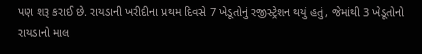પણ શરૂ કરાઈ છે. રાયડાની ખરીદીના પ્રથમ દિવસે 7 ખેડૂતોનું રજીસ્ટ્રેશન થયું હતું, જેમાંથી 3 ખેડૂતોનો રાયડાનો માલ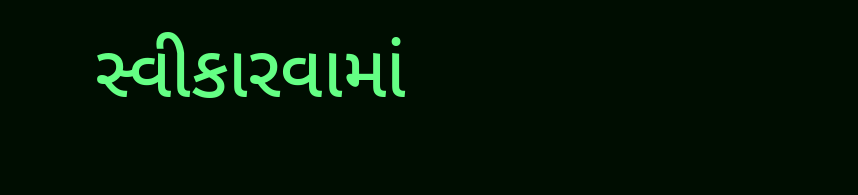સ્વીકારવામાં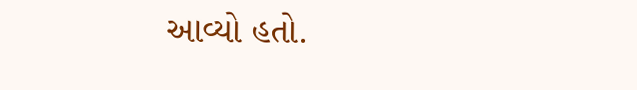આવ્યો હતો.